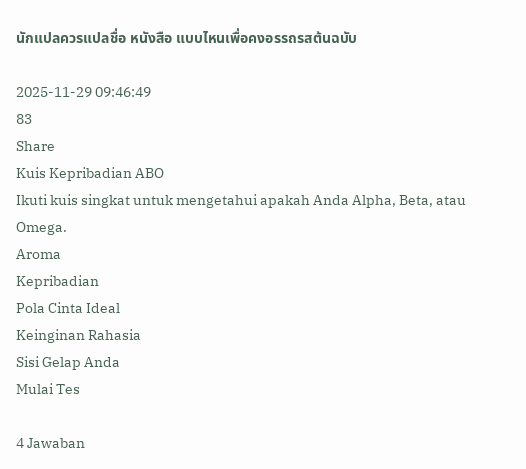นักแปลควรแปลชื่อ หนังสือ แบบไหนเพื่อคงอรรถรสต้นฉบับ

2025-11-29 09:46:49
83
Share
Kuis Kepribadian ABO
Ikuti kuis singkat untuk mengetahui apakah Anda Alpha, Beta, atau Omega.
Aroma
Kepribadian
Pola Cinta Ideal
Keinginan Rahasia
Sisi Gelap Anda
Mulai Tes

4 Jawaban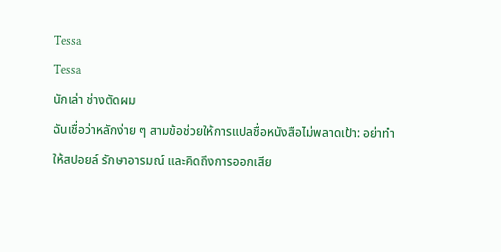Tessa
Tessa
นักเล่า ช่างตัดผม
ฉันเชื่อว่าหลักง่าย ๆ สามข้อช่วยให้การแปลชื่อหนังสือไม่พลาดเป้า: อย่าทำให้สปอยล์ รักษาอารมณ์ และคิดถึงการออกเสีย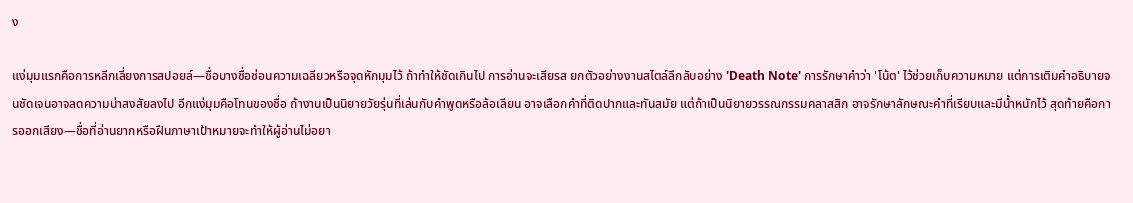ง

แง่มุมแรกคือการหลีกเลี่ยงการสปอยล์—ชื่อบางชื่อซ่อนความเฉลียวหรือจุดหักมุมไว้ ถ้าทำให้ชัดเกินไป การอ่านจะเสียรส ยกตัวอย่างงานสไตล์ลึกลับอย่าง 'Death Note' การรักษาคำว่า 'โน้ต' ไว้ช่วยเก็บความหมาย แต่การเติมคำอธิบายจนชัดเจนอาจลดความน่าสงสัยลงไป อีกแง่มุมคือโทนของชื่อ ถ้างานเป็นนิยายวัยรุ่นที่เล่นกับคำพูดหรือล้อเลียน อาจเลือกคำที่ติดปากและทันสมัย แต่ถ้าเป็นนิยายวรรณกรรมคลาสสิก อาจรักษาลักษณะคำที่เรียบและมีน้ำหนักไว้ สุดท้ายคือการออกเสียง—ชื่อที่อ่านยากหรือฝืนภาษาเป้าหมายจะทำให้ผู้อ่านไม่อยา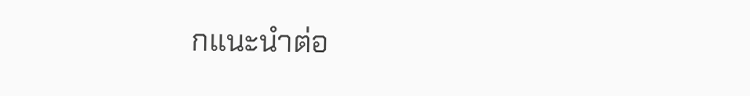กแนะนำต่อ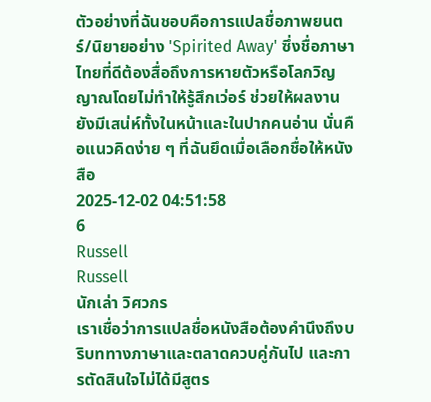ตัวอย่างที่ฉันชอบคือการแปลชื่อภาพยนตร์/นิยายอย่าง 'Spirited Away' ซึ่งชื่อภาษาไทยที่ดีต้องสื่อถึงการหายตัวหรือโลกวิญญาณโดยไม่ทำให้รู้สึกเว่อร์ ช่วยให้ผลงานยังมีเสน่ห์ทั้งในหน้าและในปากคนอ่าน นั่นคือแนวคิดง่าย ๆ ที่ฉันยึดเมื่อเลือกชื่อให้หนังสือ
2025-12-02 04:51:58
6
Russell
Russell
นักเล่า วิศวกร
เราเชื่อว่าการแปลชื่อหนังสือต้องคำนึงถึงบริบททางภาษาและตลาดควบคู่กันไป และการตัดสินใจไม่ได้มีสูตร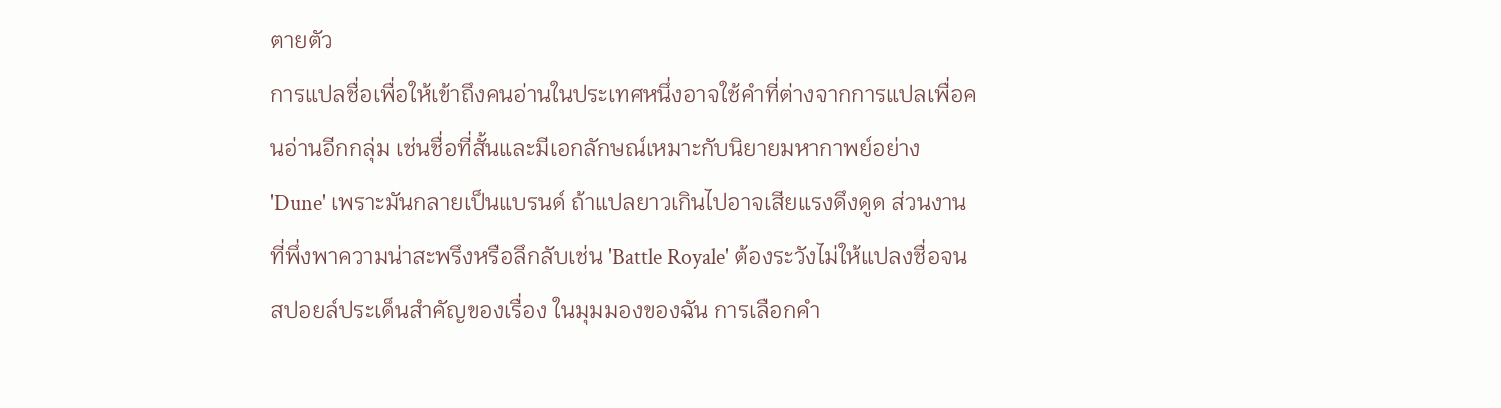ตายตัว
การแปลชื่อเพื่อให้เข้าถึงคนอ่านในประเทศหนึ่งอาจใช้คำที่ต่างจากการแปลเพื่อคนอ่านอีกกลุ่ม เช่นชื่อที่สั้นและมีเอกลักษณ์เหมาะกับนิยายมหากาพย์อย่าง 'Dune' เพราะมันกลายเป็นแบรนด์ ถ้าแปลยาวเกินไปอาจเสียแรงดึงดูด ส่วนงานที่พึ่งพาความน่าสะพรึงหรือลึกลับเช่น 'Battle Royale' ต้องระวังไม่ให้แปลงชื่อจนสปอยล์ประเด็นสำคัญของเรื่อง ในมุมมองของฉัน การเลือกคำ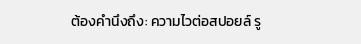ต้องคำนึงถึง: ความไวต่อสปอยล์ รู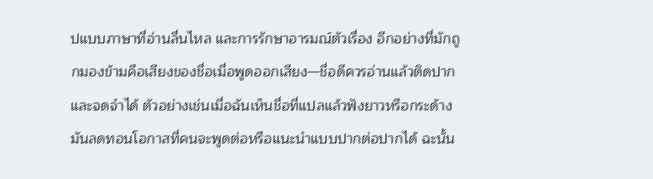ปแบบภาษาที่อ่านลื่นไหล และการรักษาอารมณ์ตัวเรื่อง อีกอย่างที่มักถูกมองข้ามคือเสียงของชื่อเมื่อพูดออกเสียง—ชื่อดีควรอ่านแล้วติดปากและจดจำได้ ตัวอย่างเช่นเมื่อฉันเห็นชื่อที่แปลแล้วฟังยาวหรือกระด้าง มันลดทอนโอกาสที่คนจะพูดต่อหรือแนะนำแบบปากต่อปากได้ ฉะนั้น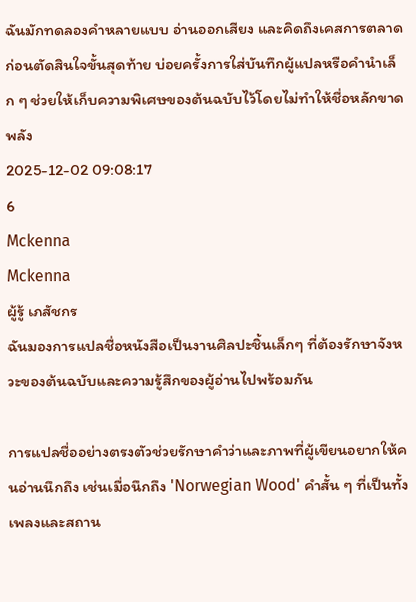ฉันมักทดลองคำหลายแบบ อ่านออกเสียง และคิดถึงเคสการตลาดก่อนตัดสินใจขั้นสุดท้าย บ่อยครั้งการใส่บันทึกผู้แปลหรือคำนำเล็ก ๆ ช่วยให้เก็บความพิเศษของต้นฉบับไว้โดยไม่ทำให้ชื่อหลักขาดพลัง
2025-12-02 09:08:17
6
Mckenna
Mckenna
ผู้รู้ เภสัชกร
ฉันมองการแปลชื่อหนังสือเป็นงานศิลปะชิ้นเล็กๆ ที่ต้องรักษาจังหวะของต้นฉบับและความรู้สึกของผู้อ่านไปพร้อมกัน

การแปลชื่ออย่างตรงตัวช่วยรักษาคำว่าและภาพที่ผู้เขียนอยากให้คนอ่านนึกถึง เช่นเมื่อนึกถึง 'Norwegian Wood' คำสั้น ๆ ที่เป็นทั้งเพลงและสถาน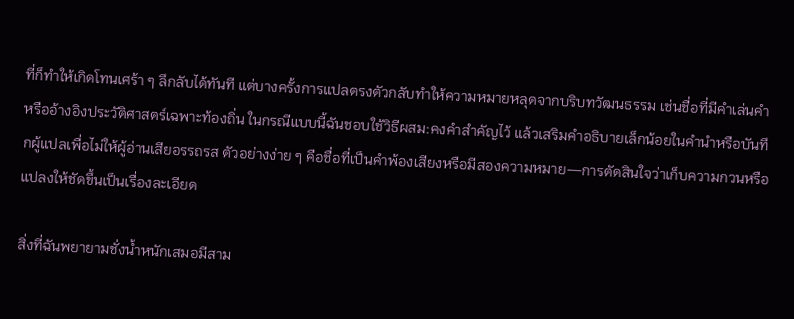ที่ก็ทำให้เกิดโทนเศร้า ๆ ลึกลับได้ทันที แต่บางครั้งการแปลตรงตัวกลับทำให้ความหมายหลุดจากบริบทวัฒนธรรม เช่นชื่อที่มีคำเล่นคำหรืออ้างอิงประวัติศาสตร์เฉพาะท้องถิ่น ในกรณีแบบนี้ฉันชอบใช้วิธีผสม:คงคำสำคัญไว้ แล้วเสริมคำอธิบายเล็กน้อยในคำนำหรือบันทึกผู้แปลเพื่อไม่ให้ผู้อ่านเสียอรรถรส ตัวอย่างง่าย ๆ คือชื่อที่เป็นคำพ้องเสียงหรือมีสองความหมาย—การตัดสินใจว่าเก็บความกวนหรือแปลงให้ชัดขึ้นเป็นเรื่องละเอียด

สิ่งที่ฉันพยายามชั่งน้ำหนักเสมอมีสาม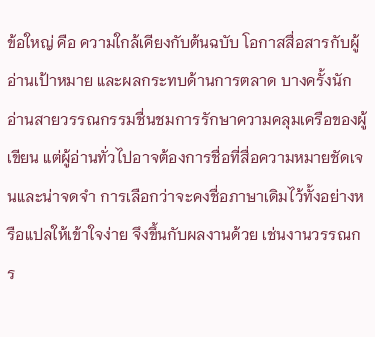ข้อใหญ่ คือ ความใกล้เคียงกับต้นฉบับ โอกาสสื่อสารกับผู้อ่านเป้าหมาย และผลกระทบด้านการตลาด บางครั้งนักอ่านสายวรรณกรรมชื่นชมการรักษาความคลุมเครือของผู้เขียน แต่ผู้อ่านทั่วไปอาจต้องการชื่อที่สื่อความหมายชัดเจนและน่าจดจำ การเลือกว่าจะคงชื่อภาษาเดิมไว้ทั้งอย่างหรือแปลให้เข้าใจง่าย จึงขึ้นกับผลงานด้วย เช่นงานวรรณกร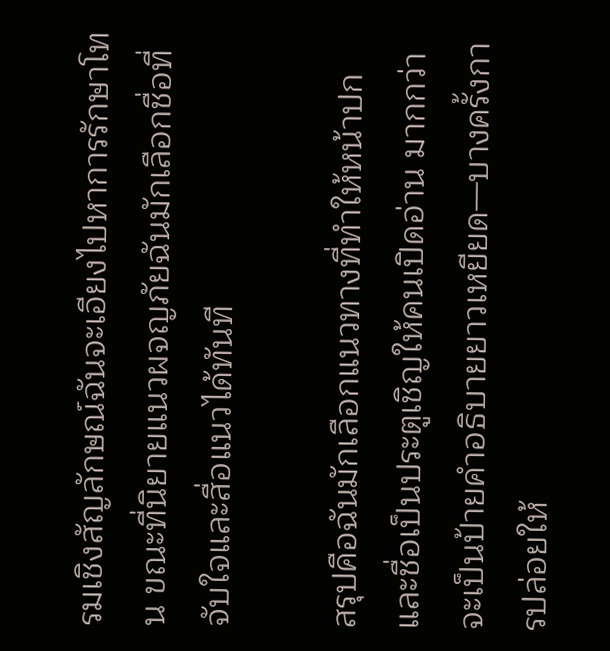รมเชิงสัญลักษณ์ฉันจะเอียงไปหาการรักษาโทน ขณะที่นิยายแนวผจญภัยฉันมักเลือกชื่อที่จับใจและสื่อแนวได้ทันที

สรุปคือฉันมักเลือกแนวทางที่ทำให้หน้าปกและชื่อเป็นประตูเชิญให้คนเปิดอ่าน มากกว่าจะเป็นป้ายคำอธิบายยาวเหยียด—บางครั้งการปล่อยให้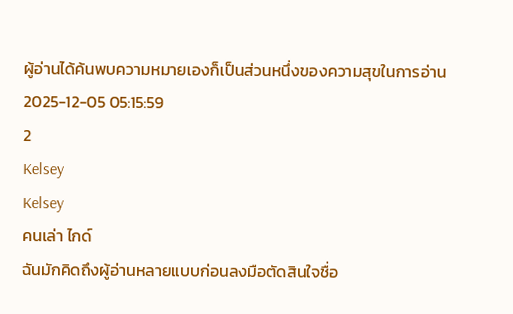ผู้อ่านได้ค้นพบความหมายเองก็เป็นส่วนหนึ่งของความสุขในการอ่าน
2025-12-05 05:15:59
2
Kelsey
Kelsey
คนเล่า ไกด์
ฉันมักคิดถึงผู้อ่านหลายแบบก่อนลงมือตัดสินใจชื่อ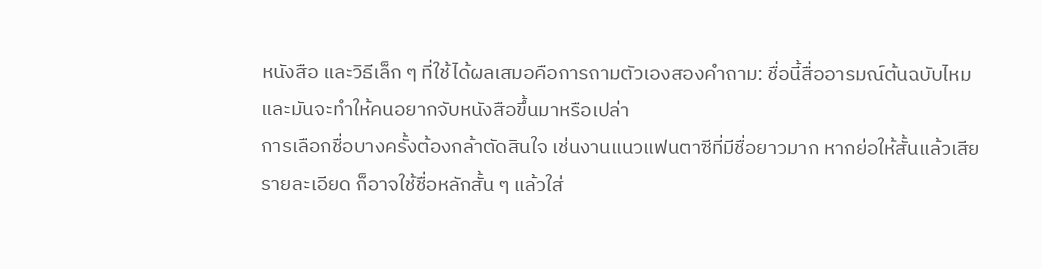หนังสือ และวิธีเล็ก ๆ ที่ใช้ได้ผลเสมอคือการถามตัวเองสองคำถาม: ชื่อนี้สื่ออารมณ์ต้นฉบับไหม และมันจะทำให้คนอยากจับหนังสือขึ้นมาหรือเปล่า
การเลือกชื่อบางครั้งต้องกล้าตัดสินใจ เช่นงานแนวแฟนตาซีที่มีชื่อยาวมาก หากย่อให้สั้นแล้วเสียรายละเอียด ก็อาจใช้ชื่อหลักสั้น ๆ แล้วใส่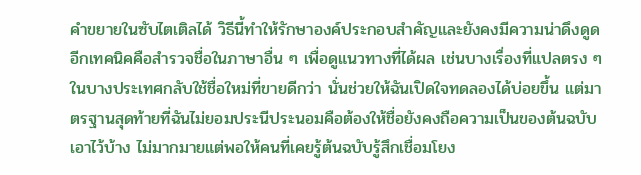คำขยายในซับไตเติลได้ วิธีนี้ทำให้รักษาองค์ประกอบสำคัญและยังคงมีความน่าดึงดูด อีกเทคนิคคือสำรวจชื่อในภาษาอื่น ๆ เพื่อดูแนวทางที่ได้ผล เช่นบางเรื่องที่แปลตรง ๆ ในบางประเทศกลับใช้ชื่อใหม่ที่ขายดีกว่า นั่นช่วยให้ฉันเปิดใจทดลองได้บ่อยขึ้น แต่มาตรฐานสุดท้ายที่ฉันไม่ยอมประนีประนอมคือต้องให้ชื่อยังคงถือความเป็นของต้นฉบับเอาไว้บ้าง ไม่มากมายแต่พอให้คนที่เคยรู้ต้นฉบับรู้สึกเชื่อมโยง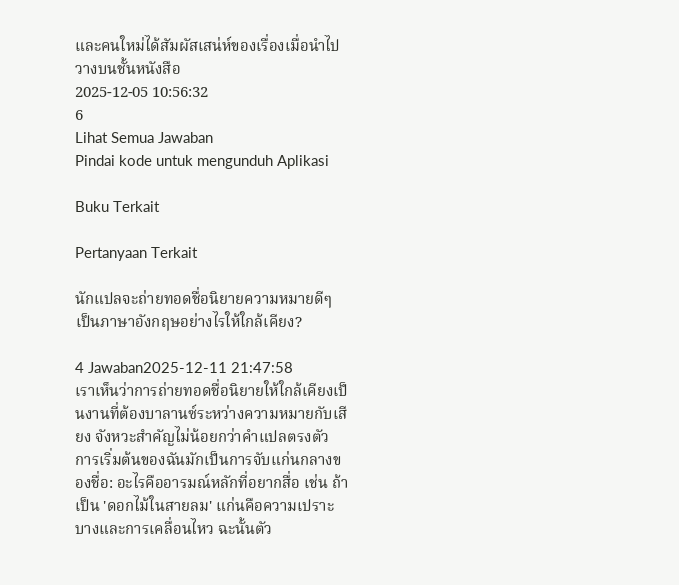และคนใหม่ได้สัมผัสเสน่ห์ของเรื่องเมื่อนำไปวางบนชั้นหนังสือ
2025-12-05 10:56:32
6
Lihat Semua Jawaban
Pindai kode untuk mengunduh Aplikasi

Buku Terkait

Pertanyaan Terkait

นักแปลจะถ่ายทอดชื่อนิยายความหมายดีๆ เป็นภาษาอังกฤษอย่างไรให้ใกล้เคียง?

4 Jawaban2025-12-11 21:47:58
เราเห็นว่าการถ่ายทอดชื่อนิยายให้ใกล้เคียงเป็นงานที่ต้องบาลานซ์ระหว่างความหมายกับเสียง จังหวะสำคัญไม่น้อยกว่าคำแปลตรงตัว การเริ่มต้นของฉันมักเป็นการจับแก่นกลางของชื่อ: อะไรคืออารมณ์หลักที่อยากสื่อ เช่น ถ้าเป็น 'ดอกไม้ในสายลม' แก่นคือความเปราะบางและการเคลื่อนไหว ฉะนั้นตัว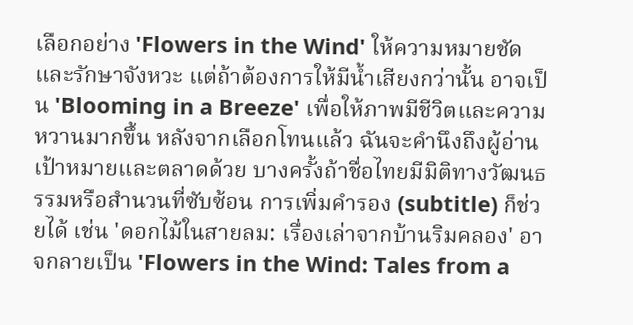เลือกอย่าง 'Flowers in the Wind' ให้ความหมายชัดและรักษาจังหวะ แต่ถ้าต้องการให้มีน้ำเสียงกว่านั้น อาจเป็น 'Blooming in a Breeze' เพื่อให้ภาพมีชีวิตและความหวานมากขึ้น หลังจากเลือกโทนแล้ว ฉันจะคำนึงถึงผู้อ่านเป้าหมายและตลาดด้วย บางครั้งถ้าชื่อไทยมีมิติทางวัฒนธรรมหรือสำนวนที่ซับซ้อน การเพิ่มคำรอง (subtitle) ก็ช่วยได้ เช่น 'ดอกไม้ในสายลม: เรื่องเล่าจากบ้านริมคลอง' อาจกลายเป็น 'Flowers in the Wind: Tales from a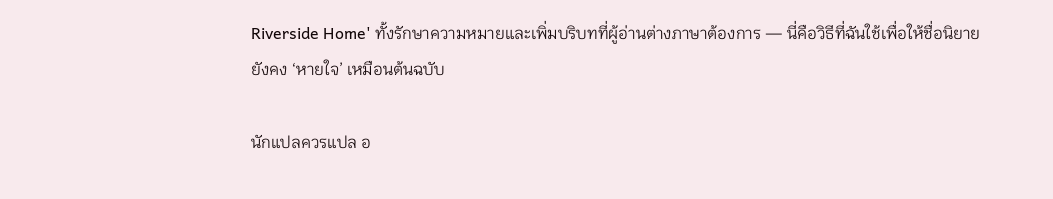Riverside Home' ทั้งรักษาความหมายและเพิ่มบริบทที่ผู้อ่านต่างภาษาต้องการ — นี่คือวิธีที่ฉันใช้เพื่อให้ชื่อนิยายยังคง ‘หายใจ’ เหมือนต้นฉบับ

นักแปลควรแปล อ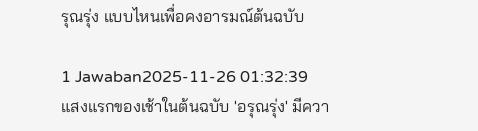รุณรุ่ง แบบไหนเพื่อคงอารมณ์ต้นฉบับ

1 Jawaban2025-11-26 01:32:39
แสงแรกของเช้าในต้นฉบับ 'อรุณรุ่ง' มีควา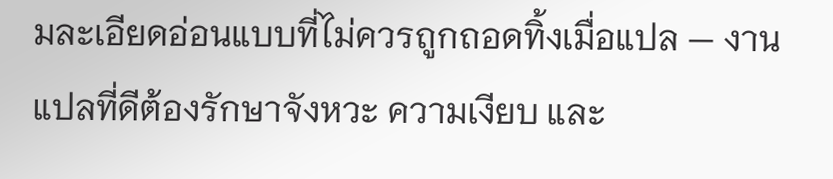มละเอียดอ่อนแบบที่ไม่ควรถูกถอดทิ้งเมื่อแปล — งานแปลที่ดีต้องรักษาจังหวะ ความเงียบ และ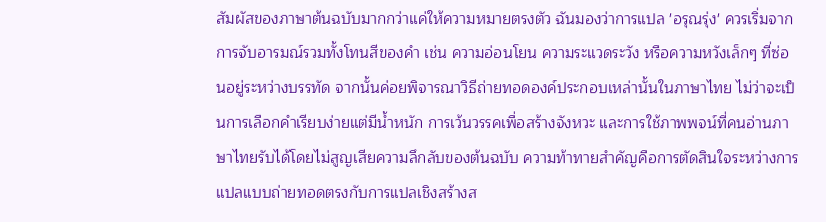สัมผัสของภาษาต้นฉบับมากกว่าแค่ให้ความหมายตรงตัว ฉันมองว่าการแปล 'อรุณรุ่ง' ควรเริ่มจากการจับอารมณ์รวมทั้งโทนสีของคำ เช่น ความอ่อนโยน ความระแวดระวัง หรือความหวังเล็กๆ ที่ซ่อนอยู่ระหว่างบรรทัด จากนั้นค่อยพิจารณาวิธีถ่ายทอดองค์ประกอบเหล่านั้นในภาษาไทย ไม่ว่าจะเป็นการเลือกคำเรียบง่ายแต่มีน้ำหนัก การเว้นวรรคเพื่อสร้างจังหวะ และการใช้ภาพพจน์ที่คนอ่านภาษาไทยรับได้โดยไม่สูญเสียความลึกลับของต้นฉบับ ความท้าทายสำคัญคือการตัดสินใจระหว่างการแปลแบบถ่ายทอดตรงกับการแปลเชิงสร้างส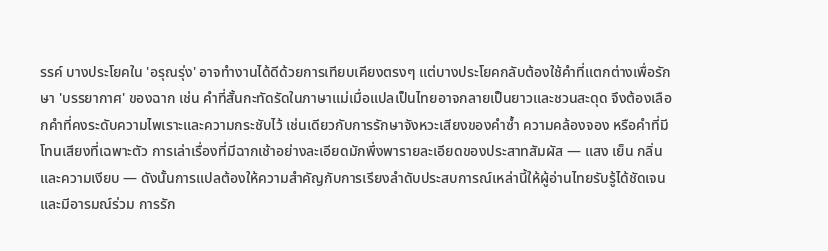รรค์ บางประโยคใน 'อรุณรุ่ง' อาจทำงานได้ดีด้วยการเทียบเคียงตรงๆ แต่บางประโยคกลับต้องใช้คำที่แตกต่างเพื่อรักษา 'บรรยากาศ' ของฉาก เช่น คำที่สั้นกะทัดรัดในภาษาแม่เมื่อแปลเป็นไทยอาจกลายเป็นยาวและชวนสะดุด จึงต้องเลือกคำที่คงระดับความไพเราะและความกระชับไว้ เช่นเดียวกับการรักษาจังหวะเสียงของคำซ้ำ ความคล้องจอง หรือคำที่มีโทนเสียงที่เฉพาะตัว การเล่าเรื่องที่มีฉากเช้าอย่างละเอียดมักพึ่งพารายละเอียดของประสาทสัมผัส — แสง เย็น กลิ่น และความเงียบ — ดังนั้นการแปลต้องให้ความสำคัญกับการเรียงลำดับประสบการณ์เหล่านี้ให้ผู้อ่านไทยรับรู้ได้ชัดเจนและมีอารมณ์ร่วม การรัก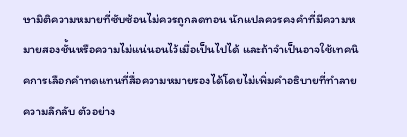ษามิติความหมายที่ซับซ้อนไม่ควรถูกลดทอน นักแปลควรคงคำที่มีความหมายสองชั้นหรือความไม่แน่นอนไว้เมื่อเป็นไปได้ และถ้าจำเป็นอาจใช้เทคนิคการเลือกคำทดแทนที่สื่อความหมายรองได้โดยไม่เพิ่มคำอธิบายที่ทำลายความลึกลับ ตัวอย่าง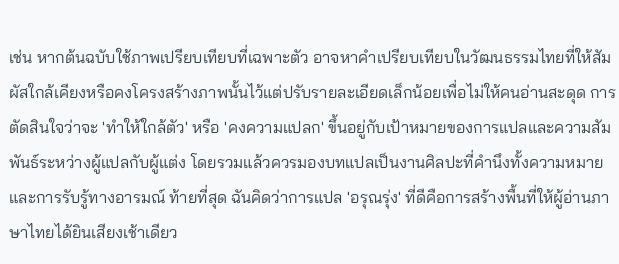เช่น หากต้นฉบับใช้ภาพเปรียบเทียบที่เฉพาะตัว อาจหาคำเปรียบเทียบในวัฒนธรรมไทยที่ให้สัมผัสใกล้เคียงหรือคงโครงสร้างภาพนั้นไว้แต่ปรับรายละเอียดเล็กน้อยเพื่อไม่ให้คนอ่านสะดุด การตัดสินใจว่าจะ 'ทำให้ใกล้ตัว' หรือ 'คงความแปลก' ขึ้นอยู่กับเป้าหมายของการแปลและความสัมพันธ์ระหว่างผู้แปลกับผู้แต่ง โดยรวมแล้วควรมองบทแปลเป็นงานศิลปะที่คำนึงทั้งความหมายและการรับรู้ทางอารมณ์ ท้ายที่สุด ฉันคิดว่าการแปล 'อรุณรุ่ง' ที่ดีคือการสร้างพื้นที่ให้ผู้อ่านภาษาไทยได้ยินเสียงเช้าเดียว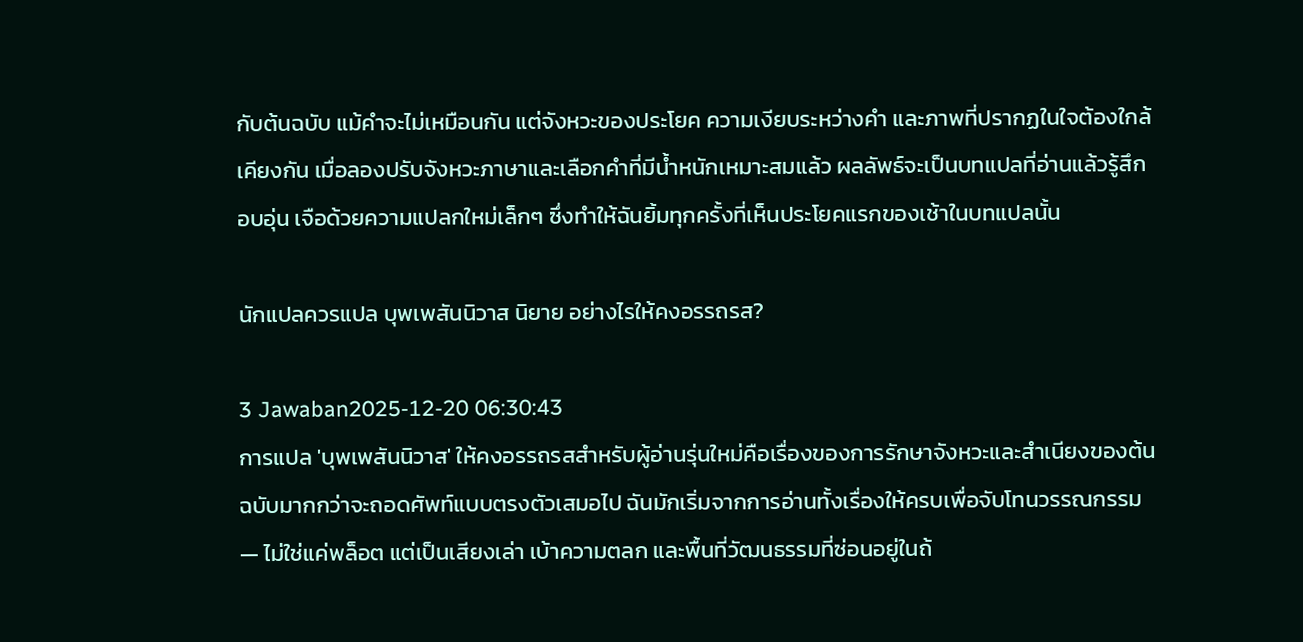กับต้นฉบับ แม้คำจะไม่เหมือนกัน แต่จังหวะของประโยค ความเงียบระหว่างคำ และภาพที่ปรากฏในใจต้องใกล้เคียงกัน เมื่อลองปรับจังหวะภาษาและเลือกคำที่มีน้ำหนักเหมาะสมแล้ว ผลลัพธ์จะเป็นบทแปลที่อ่านแล้วรู้สึกอบอุ่น เจือด้วยความแปลกใหม่เล็กๆ ซึ่งทำให้ฉันยิ้มทุกครั้งที่เห็นประโยคแรกของเช้าในบทแปลนั้น

นักแปลควรแปล บุพเพสันนิวาส นิยาย อย่างไรให้คงอรรถรส?

3 Jawaban2025-12-20 06:30:43
การแปล 'บุพเพสันนิวาส' ให้คงอรรถรสสำหรับผู้อ่านรุ่นใหม่คือเรื่องของการรักษาจังหวะและสำเนียงของต้นฉบับมากกว่าจะถอดศัพท์แบบตรงตัวเสมอไป ฉันมักเริ่มจากการอ่านทั้งเรื่องให้ครบเพื่อจับโทนวรรณกรรม — ไม่ใช่แค่พล็อต แต่เป็นเสียงเล่า เบ้าความตลก และพื้นที่วัฒนธรรมที่ซ่อนอยู่ในถ้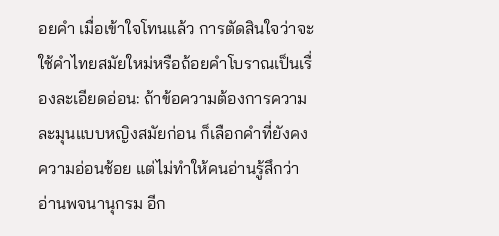อยคำ เมื่อเข้าใจโทนแล้ว การตัดสินใจว่าจะใช้คำไทยสมัยใหม่หรือถ้อยคำโบราณเป็นเรื่องละเอียดอ่อน: ถ้าข้อความต้องการความละมุนแบบหญิงสมัยก่อน ก็เลือกคำที่ยังคงความอ่อนช้อย แต่ไม่ทำให้คนอ่านรู้สึกว่าอ่านพจนานุกรม อีก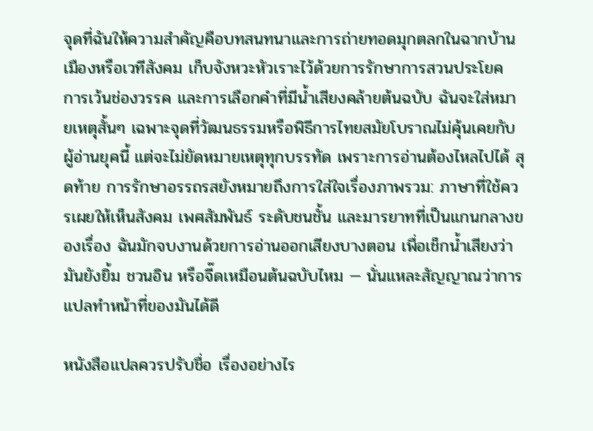จุดที่ฉันให้ความสำคัญคือบทสนทนาและการถ่ายทอดมุกตลกในฉากบ้านเมืองหรือเวทีสังคม เก็บจังหวะหัวเราะไว้ด้วยการรักษาการสวนประโยค การเว้นช่องวรรค และการเลือกคำที่มีน้ำเสียงคล้ายต้นฉบับ ฉันจะใส่หมายเหตุสั้นๆ เฉพาะจุดที่วัฒนธรรมหรือพิธีการไทยสมัยโบราณไม่คุ้นเคยกับผู้อ่านยุคนี้ แต่จะไม่ยัดหมายเหตุทุกบรรทัด เพราะการอ่านต้องไหลไปได้ สุดท้าย การรักษาอรรถรสยังหมายถึงการใส่ใจเรื่องภาพรวม: ภาษาที่ใช้ควรเผยให้เห็นสังคม เพศสัมพันธ์ ระดับชนชั้น และมารยาทที่เป็นแกนกลางของเรื่อง ฉันมักจบงานด้วยการอ่านออกเสียงบางตอน เพื่อเช็กน้ำเสียงว่ามันยังยิ้ม ชวนอิน หรือจี๊ดเหมือนต้นฉบับไหม — นั่นแหละสัญญาณว่าการแปลทำหน้าที่ของมันได้ดี

หนังสือแปลควรปรับชื่อ เรื่องอย่างไร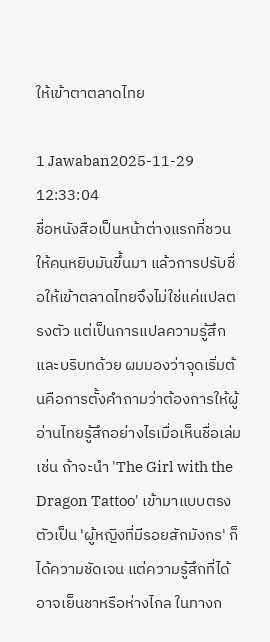ให้เข้าตาตลาดไทย

1 Jawaban2025-11-29 12:33:04
ชื่อหนังสือเป็นหน้าต่างแรกที่ชวนให้คนหยิบมันขึ้นมา แล้วการปรับชื่อให้เข้าตลาดไทยจึงไม่ใช่แค่แปลตรงตัว แต่เป็นการแปลความรู้สึกและบริบทด้วย ผมมองว่าจุดเริ่มต้นคือการตั้งคำถามว่าต้องการให้ผู้อ่านไทยรู้สึกอย่างไรเมื่อเห็นชื่อเล่ม เช่น ถ้าจะนำ 'The Girl with the Dragon Tattoo' เข้ามาแบบตรงตัวเป็น 'ผู้หญิงที่มีรอยสักมังกร' ก็ได้ความชัดเจน แต่ความรู้สึกที่ได้อาจเย็นชาหรือห่างไกล ในทางก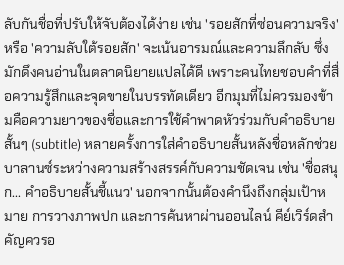ลับกันชื่อที่ปรับให้จับต้องได้ง่าย เช่น 'รอยสักที่ซ่อนความจริง' หรือ 'ความลับใต้รอยสัก' จะเน้นอารมณ์และความลึกลับ ซึ่งมักดึงคนอ่านในตลาดนิยายแปลได้ดี เพราะคนไทยชอบคำที่สื่อความรู้สึกและจุดขายในบรรทัดเดียว อีกมุมที่ไม่ควรมองข้ามคือความยาวของชื่อและการใช้คำพาดหัวร่วมกับคำอธิบายสั้นๆ (subtitle) หลายครั้งการใส่คำอธิบายสั้นหลังชื่อหลักช่วยบาลานซ์ระหว่างความสร้างสรรค์กับความชัดเจน เช่น 'ชื่อสนุก... คำอธิบายสั้นชี้แนว' นอกจากนั้นต้องคำนึงถึงกลุ่มเป้าหมาย การวางภาพปก และการค้นหาผ่านออนไลน์ คีย์เวิร์ดสำคัญควรอ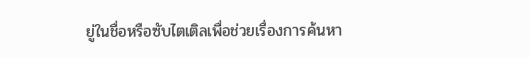ยู่ในชื่อหรือซับไตเติลเพื่อช่วยเรื่องการค้นหา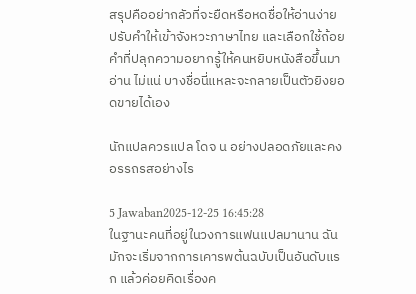สรุปคืออย่ากลัวที่จะยืดหรือหดชื่อให้อ่านง่าย ปรับคำให้เข้าจังหวะภาษาไทย และเลือกใช้ถ้อยคำที่ปลุกความอยากรู้ให้คนหยิบหนังสือขึ้นมาอ่าน ไม่แน่ บางชื่อนี่แหละจะกลายเป็นตัวยิงยอดขายได้เอง

นักแปลควรแปล โดจ น อย่างปลอดภัยและคงอรรถรสอย่างไร

5 Jawaban2025-12-25 16:45:28
ในฐานะคนที่อยู่ในวงการแฟนแปลมานาน ฉันมักจะเริ่มจากการเคารพต้นฉบับเป็นอันดับแรก แล้วค่อยคิดเรื่องค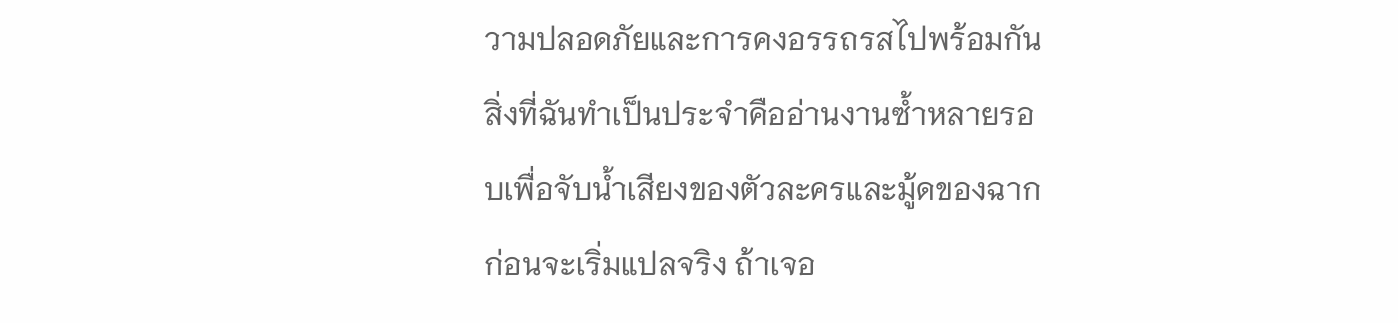วามปลอดภัยและการคงอรรถรสไปพร้อมกัน สิ่งที่ฉันทำเป็นประจำคืออ่านงานซ้ำหลายรอบเพื่อจับน้ำเสียงของตัวละครและมู้ดของฉากก่อนจะเริ่มแปลจริง ถ้าเจอ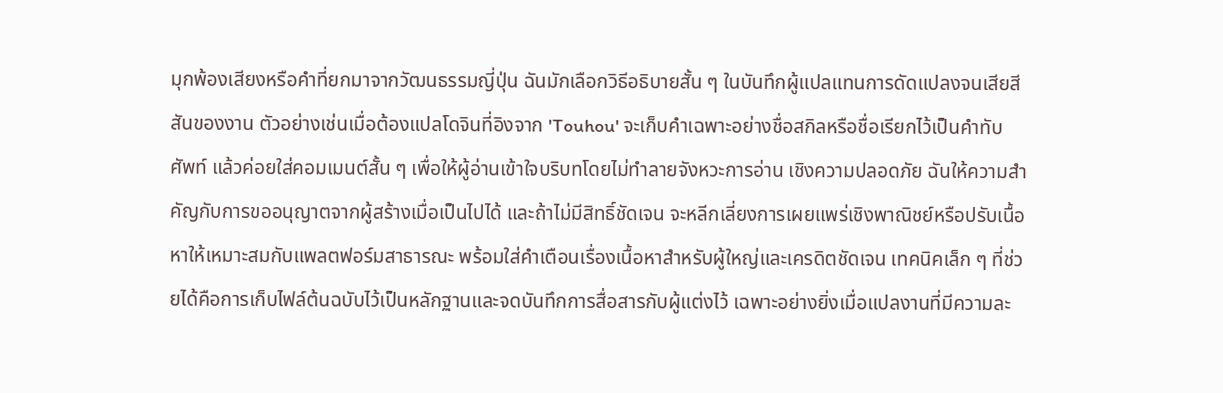มุกพ้องเสียงหรือคำที่ยกมาจากวัฒนธรรมญี่ปุ่น ฉันมักเลือกวิธีอธิบายสั้น ๆ ในบันทึกผู้แปลแทนการดัดแปลงจนเสียสีสันของงาน ตัวอย่างเช่นเมื่อต้องแปลโดจินที่อิงจาก 'Touhou' จะเก็บคำเฉพาะอย่างชื่อสกิลหรือชื่อเรียกไว้เป็นคำทับศัพท์ แล้วค่อยใส่คอมเมนต์สั้น ๆ เพื่อให้ผู้อ่านเข้าใจบริบทโดยไม่ทำลายจังหวะการอ่าน เชิงความปลอดภัย ฉันให้ความสำคัญกับการขออนุญาตจากผู้สร้างเมื่อเป็นไปได้ และถ้าไม่มีสิทธิ์ชัดเจน จะหลีกเลี่ยงการเผยแพร่เชิงพาณิชย์หรือปรับเนื้อหาให้เหมาะสมกับแพลตฟอร์มสาธารณะ พร้อมใส่คำเตือนเรื่องเนื้อหาสำหรับผู้ใหญ่และเครดิตชัดเจน เทคนิคเล็ก ๆ ที่ช่วยได้คือการเก็บไฟล์ต้นฉบับไว้เป็นหลักฐานและจดบันทึกการสื่อสารกับผู้แต่งไว้ เฉพาะอย่างยิ่งเมื่อแปลงานที่มีความละ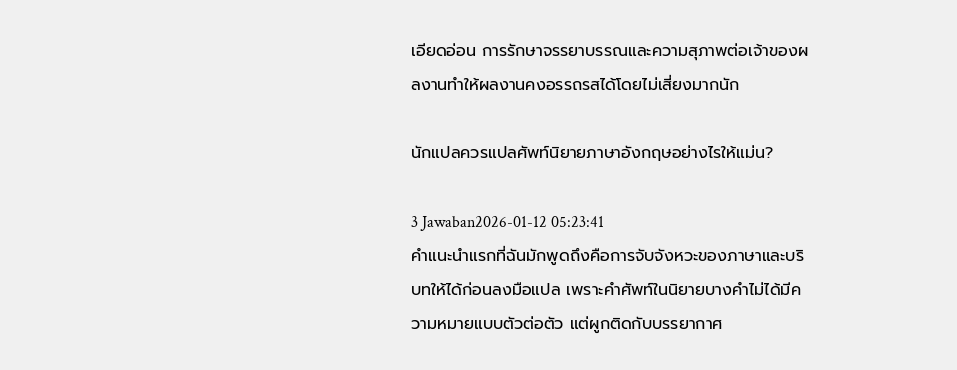เอียดอ่อน การรักษาจรรยาบรรณและความสุภาพต่อเจ้าของผลงานทำให้ผลงานคงอรรถรสได้โดยไม่เสี่ยงมากนัก

นักแปลควรแปลศัพท์นิยายภาษาอังกฤษอย่างไรให้แม่น?

3 Jawaban2026-01-12 05:23:41
คำแนะนำแรกที่ฉันมักพูดถึงคือการจับจังหวะของภาษาและบริบทให้ได้ก่อนลงมือแปล เพราะคำศัพท์ในนิยายบางคำไม่ได้มีความหมายแบบตัวต่อตัว แต่ผูกติดกับบรรยากาศ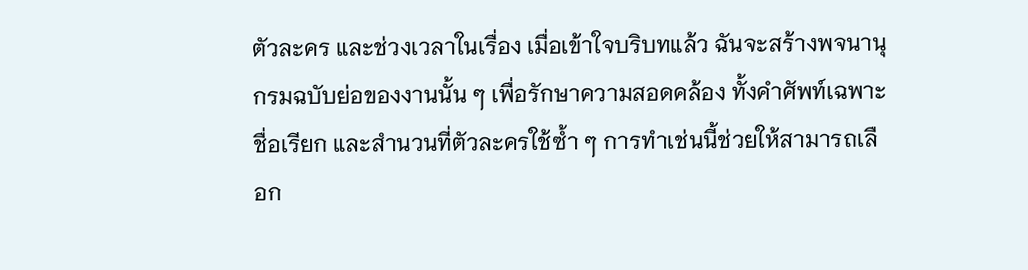ตัวละคร และช่วงเวลาในเรื่อง เมื่อเข้าใจบริบทแล้ว ฉันจะสร้างพจนานุกรมฉบับย่อของงานนั้น ๆ เพื่อรักษาความสอดคล้อง ทั้งคำศัพท์เฉพาะ ชื่อเรียก และสำนวนที่ตัวละครใช้ซ้ำ ๆ การทำเช่นนี้ช่วยให้สามารถเลือก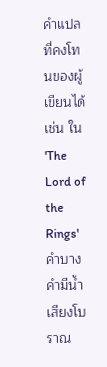คำแปลที่คงโทนของผู้เขียนได้ เช่น ใน 'The Lord of the Rings' คำบางคำมีน้ำเสียงโบราณ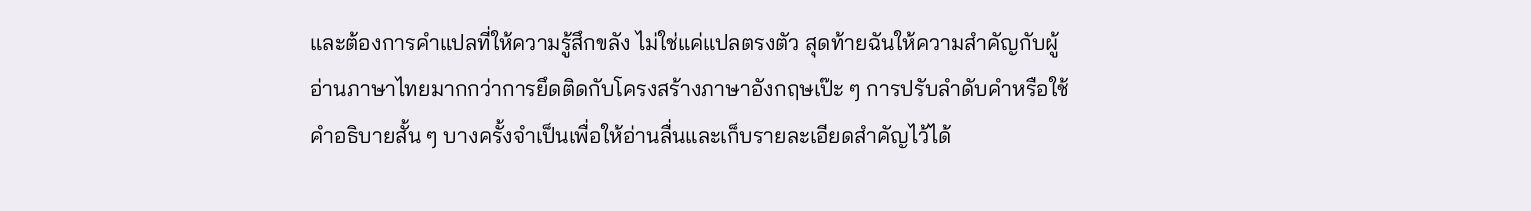และต้องการคำแปลที่ให้ความรู้สึกขลัง ไม่ใช่แค่แปลตรงตัว สุดท้ายฉันให้ความสำคัญกับผู้อ่านภาษาไทยมากกว่าการยึดติดกับโครงสร้างภาษาอังกฤษเป๊ะ ๆ การปรับลำดับคำหรือใช้คำอธิบายสั้น ๆ บางครั้งจำเป็นเพื่อให้อ่านลื่นและเก็บรายละเอียดสำคัญไว้ได้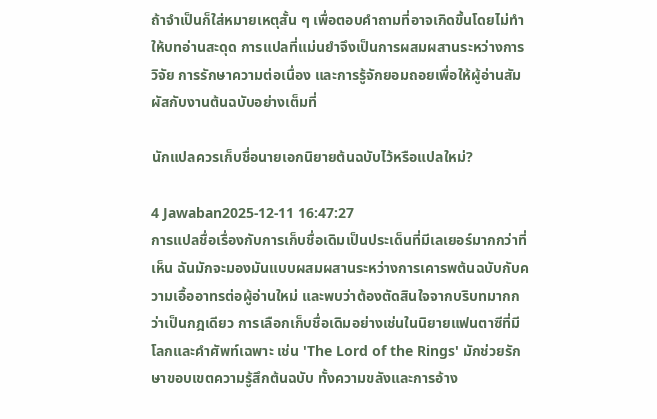ถ้าจำเป็นก็ใส่หมายเหตุสั้น ๆ เพื่อตอบคำถามที่อาจเกิดขึ้นโดยไม่ทำให้บทอ่านสะดุด การแปลที่แม่นยำจึงเป็นการผสมผสานระหว่างการวิจัย การรักษาความต่อเนื่อง และการรู้จักยอมถอยเพื่อให้ผู้อ่านสัมผัสกับงานต้นฉบับอย่างเต็มที่

นักแปลควรเก็บชื่อนายเอกนิยายต้นฉบับไว้หรือแปลใหม่?

4 Jawaban2025-12-11 16:47:27
การแปลชื่อเรื่องกับการเก็บชื่อเดิมเป็นประเด็นที่มีเลเยอร์มากกว่าที่เห็น ฉันมักจะมองมันแบบผสมผสานระหว่างการเคารพต้นฉบับกับความเอื้ออาทรต่อผู้อ่านใหม่ และพบว่าต้องตัดสินใจจากบริบทมากกว่าเป็นกฎเดียว การเลือกเก็บชื่อเดิมอย่างเช่นในนิยายแฟนตาซีที่มีโลกและคำศัพท์เฉพาะ เช่น 'The Lord of the Rings' มักช่วยรักษาขอบเขตความรู้สึกต้นฉบับ ทั้งความขลังและการอ้าง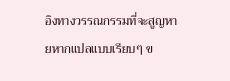อิงทางวรรณกรรมที่จะสูญหายหากแปลแบบเรียบๆ ข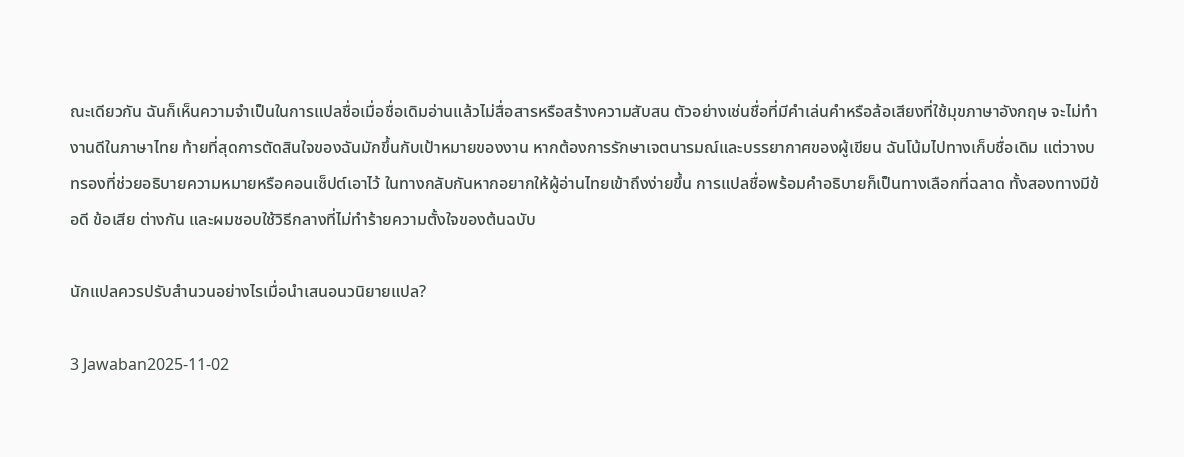ณะเดียวกัน ฉันก็เห็นความจำเป็นในการแปลชื่อเมื่อชื่อเดิมอ่านแล้วไม่สื่อสารหรือสร้างความสับสน ตัวอย่างเช่นชื่อที่มีคำเล่นคำหรือล้อเสียงที่ใช้มุขภาษาอังกฤษ จะไม่ทำงานดีในภาษาไทย ท้ายที่สุดการตัดสินใจของฉันมักขึ้นกับเป้าหมายของงาน หากต้องการรักษาเจตนารมณ์และบรรยากาศของผู้เขียน ฉันโน้มไปทางเก็บชื่อเดิม แต่วางบทรองที่ช่วยอธิบายความหมายหรือคอนเซ็ปต์เอาไว้ ในทางกลับกันหากอยากให้ผู้อ่านไทยเข้าถึงง่ายขึ้น การแปลชื่อพร้อมคำอธิบายก็เป็นทางเลือกที่ฉลาด ทั้งสองทางมีข้อดี ข้อเสีย ต่างกัน และผมชอบใช้วิธีกลางที่ไม่ทำร้ายความตั้งใจของต้นฉบับ

นักแปลควรปรับสำนวนอย่างไรเมื่อนำเสนอนวนิยายแปล?

3 Jawaban2025-11-02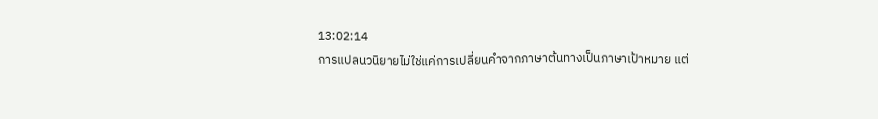13:02:14
การแปลนวนิยายไม่ใช่แค่การเปลี่ยนคำจากภาษาต้นทางเป็นภาษาเป้าหมาย แต่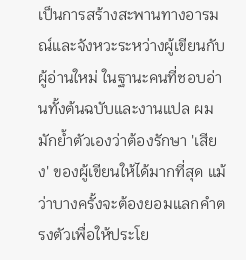เป็นการสร้างสะพานทางอารมณ์และจังหวะระหว่างผู้เขียนกับผู้อ่านใหม่ ในฐานะคนที่ชอบอ่านทั้งต้นฉบับและงานแปล ผมมักย้ำตัวเองว่าต้องรักษา 'เสียง' ของผู้เขียนให้ได้มากที่สุด แม้ว่าบางครั้งจะต้องยอมแลกคำตรงตัวเพื่อให้ประโย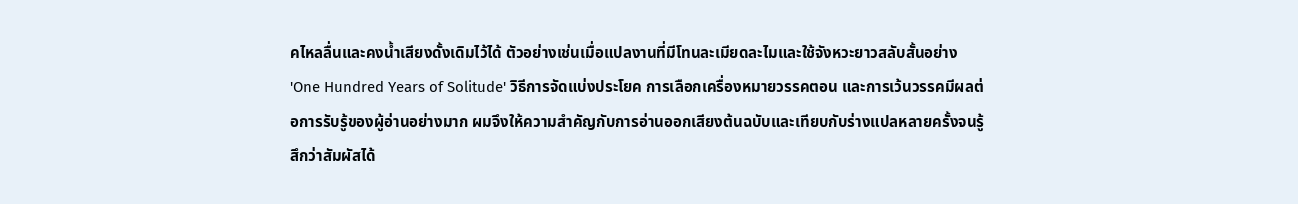คไหลลื่นและคงน้ำเสียงดั้งเดิมไว้ได้ ตัวอย่างเช่นเมื่อแปลงานที่มีโทนละเมียดละไมและใช้จังหวะยาวสลับสั้นอย่าง 'One Hundred Years of Solitude' วิธีการจัดแบ่งประโยค การเลือกเครื่องหมายวรรคตอน และการเว้นวรรคมีผลต่อการรับรู้ของผู้อ่านอย่างมาก ผมจึงให้ความสำคัญกับการอ่านออกเสียงต้นฉบับและเทียบกับร่างแปลหลายครั้งจนรู้สึกว่าสัมผัสได้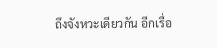ถึงจังหวะเดียวกัน อีกเรื่อ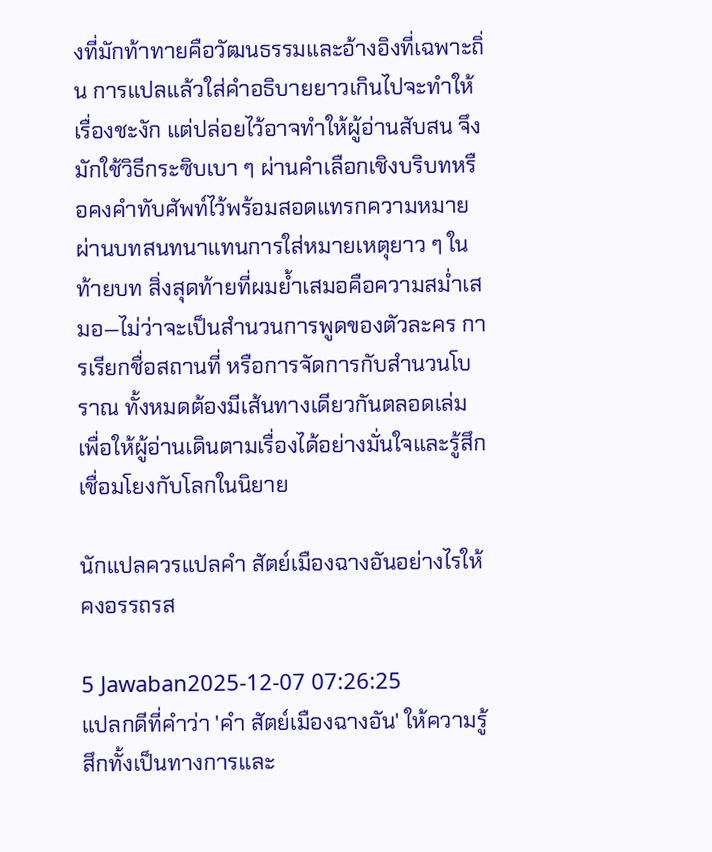งที่มักท้าทายคือวัฒนธรรมและอ้างอิงที่เฉพาะถิ่น การแปลแล้วใส่คำอธิบายยาวเกินไปจะทำให้เรื่องชะงัก แต่ปล่อยไว้อาจทำให้ผู้อ่านสับสน จึงมักใช้วิธีกระซิบเบา ๆ ผ่านคำเลือกเชิงบริบทหรือคงคำทับศัพท์ไว้พร้อมสอดแทรกความหมายผ่านบทสนทนาแทนการใส่หมายเหตุยาว ๆ ในท้ายบท สิ่งสุดท้ายที่ผมย้ำเสมอคือความสม่ำเสมอ—ไม่ว่าจะเป็นสำนวนการพูดของตัวละคร การเรียกชื่อสถานที่ หรือการจัดการกับสำนวนโบราณ ทั้งหมดต้องมีเส้นทางเดียวกันตลอดเล่ม เพื่อให้ผู้อ่านเดินตามเรื่องได้อย่างมั่นใจและรู้สึกเชื่อมโยงกับโลกในนิยาย

นักแปลควรแปลคํา สัตย์เมืองฉางอันอย่างไรให้คงอรรถรส

5 Jawaban2025-12-07 07:26:25
แปลกดีที่คำว่า 'คํา สัตย์เมืองฉางอัน' ให้ความรู้สึกทั้งเป็นทางการและ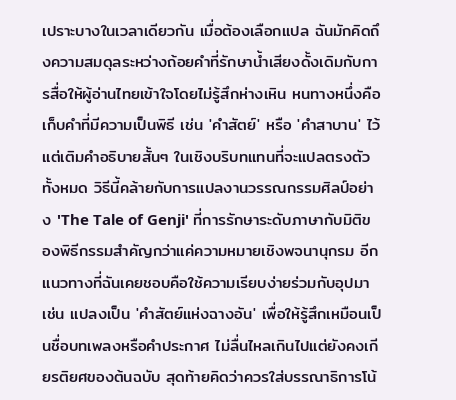เปราะบางในเวลาเดียวกัน เมื่อต้องเลือกแปล ฉันมักคิดถึงความสมดุลระหว่างถ้อยคำที่รักษาน้ำเสียงดั้งเดิมกับการสื่อให้ผู้อ่านไทยเข้าใจโดยไม่รู้สึกห่างเหิน หนทางหนึ่งคือเก็บคำที่มีความเป็นพิธี เช่น 'คำสัตย์' หรือ 'คำสาบาน' ไว้ แต่เติมคำอธิบายสั้นๆ ในเชิงบริบทแทนที่จะแปลตรงตัวทั้งหมด วิธีนี้คล้ายกับการแปลงานวรรณกรรมศิลป์อย่าง 'The Tale of Genji' ที่การรักษาระดับภาษากับมิติของพิธีกรรมสำคัญกว่าแค่ความหมายเชิงพจนานุกรม อีกแนวทางที่ฉันเคยชอบคือใช้ความเรียบง่ายร่วมกับอุปมา เช่น แปลงเป็น 'คำสัตย์แห่งฉางอัน' เพื่อให้รู้สึกเหมือนเป็นชื่อบทเพลงหรือคำประกาศ ไม่ลื่นไหลเกินไปแต่ยังคงเกียรติยศของต้นฉบับ สุดท้ายคิดว่าควรใส่บรรณาธิการโน้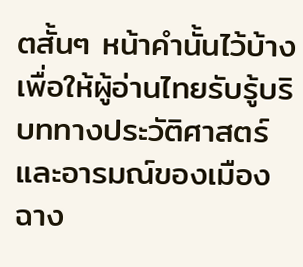ตสั้นๆ หน้าคำนั้นไว้บ้าง เพื่อให้ผู้อ่านไทยรับรู้บริบททางประวัติศาสตร์และอารมณ์ของเมืองฉาง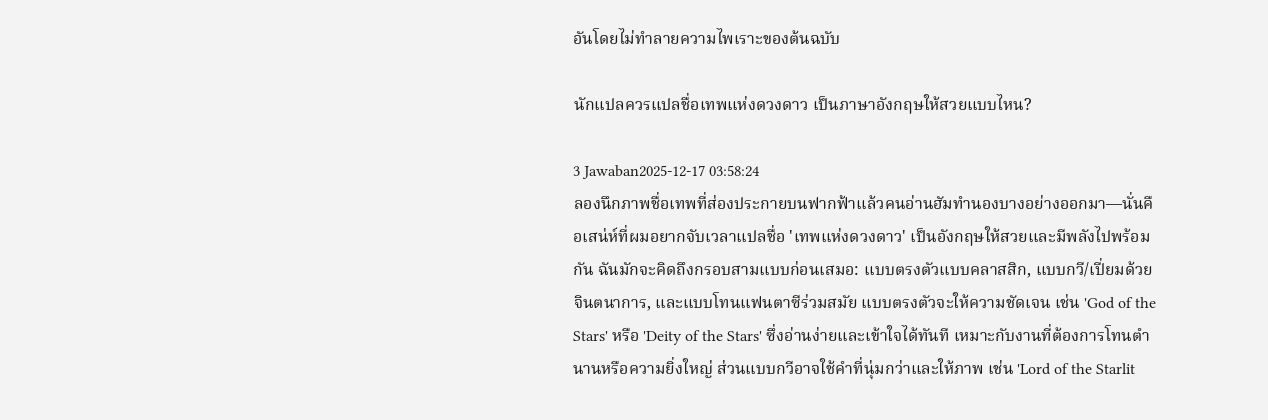อันโดยไม่ทำลายความไพเราะของต้นฉบับ

นักแปลควรแปลชื่อเทพแห่งดวงดาว เป็นภาษาอังกฤษให้สวยแบบไหน?

3 Jawaban2025-12-17 03:58:24
ลองนึกภาพชื่อเทพที่ส่องประกายบนฟากฟ้าแล้วคนอ่านฮัมทำนองบางอย่างออกมา—นั่นคือเสน่ห์ที่ผมอยากจับเวลาแปลชื่อ 'เทพแห่งดวงดาว' เป็นอังกฤษให้สวยและมีพลังไปพร้อมกัน ฉันมักจะคิดถึงกรอบสามแบบก่อนเสมอ: แบบตรงตัวแบบคลาสสิก, แบบกวี/เปี่ยมด้วยจินตนาการ, และแบบโทนแฟนตาซีร่วมสมัย แบบตรงตัวจะให้ความชัดเจน เช่น 'God of the Stars' หรือ 'Deity of the Stars' ซึ่งอ่านง่ายและเข้าใจได้ทันที เหมาะกับงานที่ต้องการโทนตำนานหรือความยิ่งใหญ่ ส่วนแบบกวีอาจใช้คำที่นุ่มกว่าและให้ภาพ เช่น 'Lord of the Starlit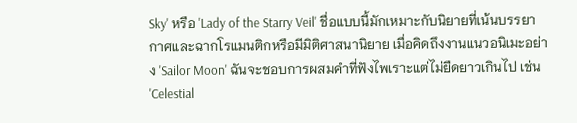Sky' หรือ 'Lady of the Starry Veil' ชื่อแบบนี้มักเหมาะกับนิยายที่เน้นบรรยากาศและฉากโรแมนติกหรือมีมิติศาสนานิยาย เมื่อคิดถึงงานแนวอนิเมะอย่าง 'Sailor Moon' ฉันจะชอบการผสมคำที่ฟังไพเราะแต่ไม่ยืดยาวเกินไป เช่น 'Celestial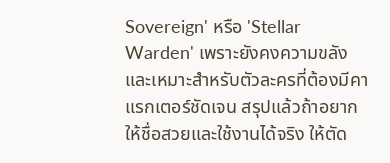Sovereign' หรือ 'Stellar Warden' เพราะยังคงความขลังและเหมาะสำหรับตัวละครที่ต้องมีคาแรกเตอร์ชัดเจน สรุปแล้วถ้าอยากให้ชื่อสวยและใช้งานได้จริง ให้ตัด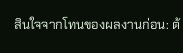สินใจจากโทนของผลงานก่อน: ต้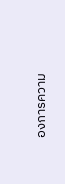องการความ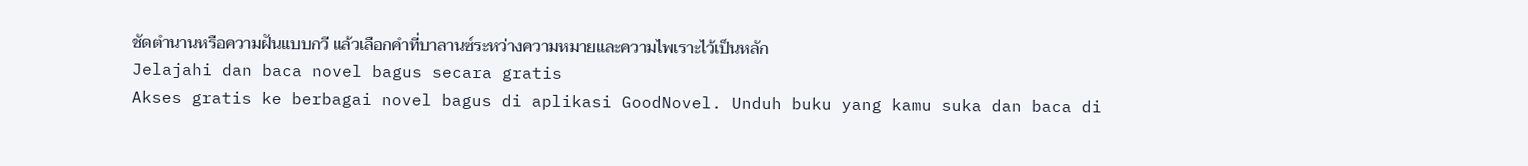ชัดตำนานหรือความฝันแบบกวี แล้วเลือกคำที่บาลานซ์ระหว่างความหมายและความไพเราะไว้เป็นหลัก
Jelajahi dan baca novel bagus secara gratis
Akses gratis ke berbagai novel bagus di aplikasi GoodNovel. Unduh buku yang kamu suka dan baca di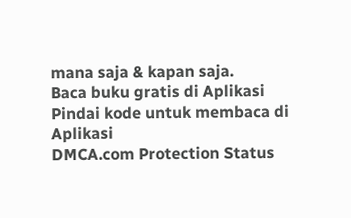mana saja & kapan saja.
Baca buku gratis di Aplikasi
Pindai kode untuk membaca di Aplikasi
DMCA.com Protection Status